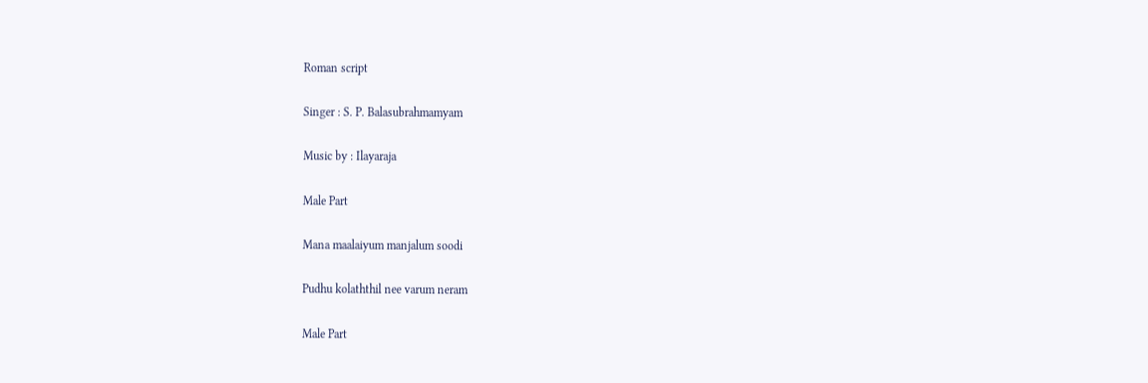Roman script

Singer : S. P. Balasubrahmamyam

Music by : Ilayaraja

Male Part

Mana maalaiyum manjalum soodi

Pudhu kolaththil nee varum neram

Male Part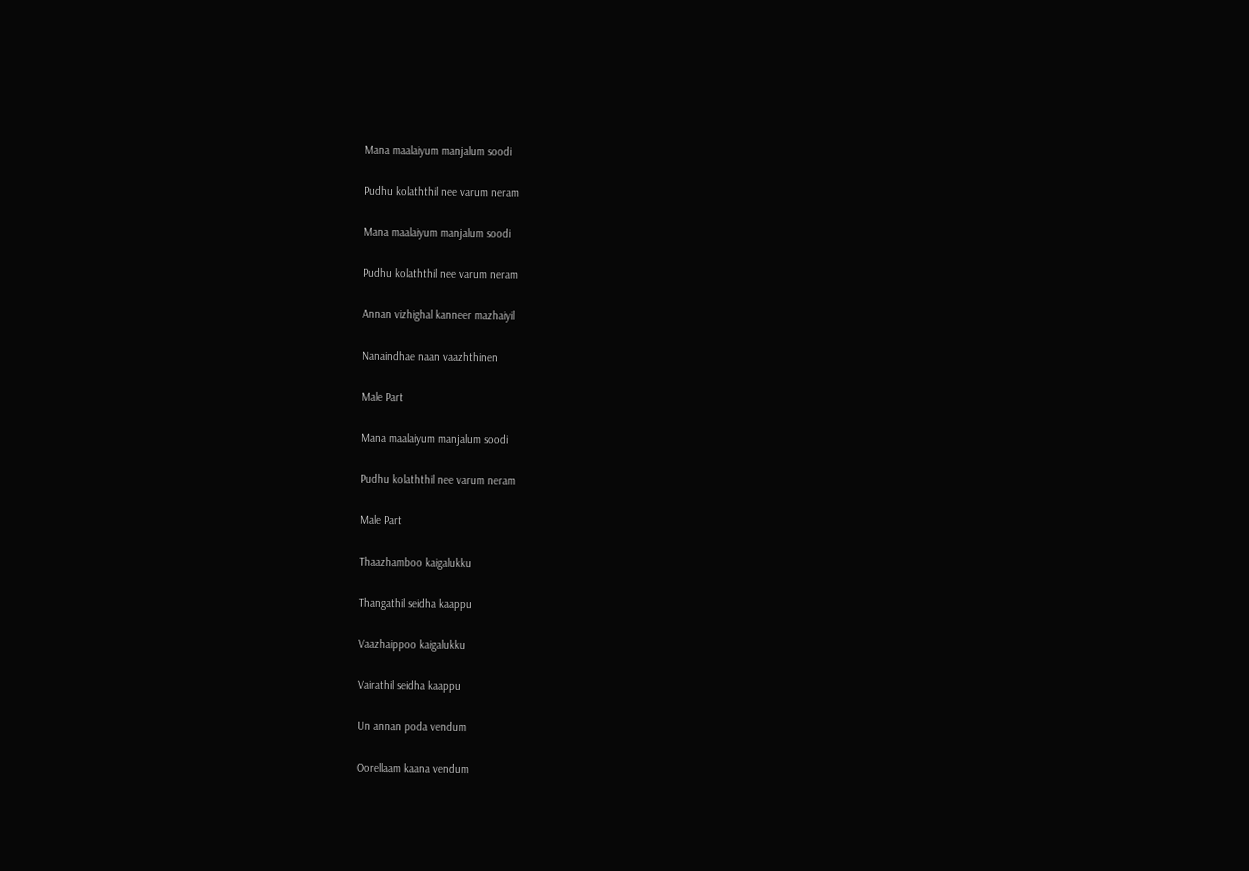Mana maalaiyum manjalum soodi

Pudhu kolaththil nee varum neram

Mana maalaiyum manjalum soodi

Pudhu kolaththil nee varum neram

Annan vizhighal kanneer mazhaiyil

Nanaindhae naan vaazhthinen

Male Part

Mana maalaiyum manjalum soodi

Pudhu kolaththil nee varum neram

Male Part

Thaazhamboo kaigalukku

Thangathil seidha kaappu

Vaazhaippoo kaigalukku

Vairathil seidha kaappu

Un annan poda vendum

Oorellaam kaana vendum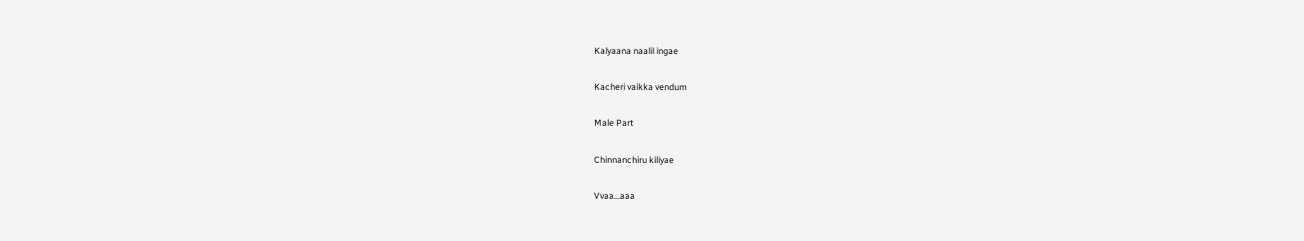Kalyaana naalil ingae

Kacheri vaikka vendum

Male Part

Chinnanchiru kiliyae

Vvaa…aaa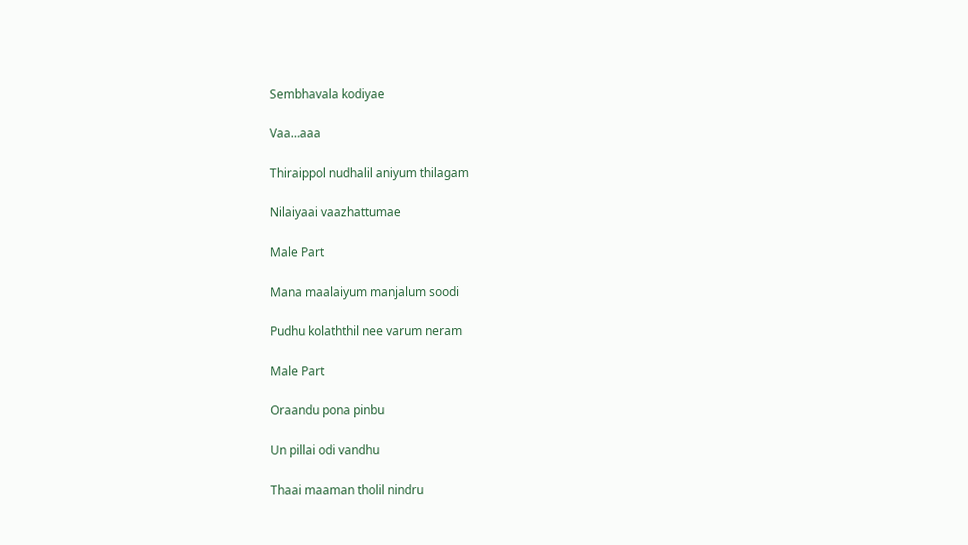Sembhavala kodiyae

Vaa…aaa

Thiraippol nudhalil aniyum thilagam

Nilaiyaai vaazhattumae

Male Part

Mana maalaiyum manjalum soodi

Pudhu kolaththil nee varum neram

Male Part

Oraandu pona pinbu

Un pillai odi vandhu

Thaai maaman tholil nindru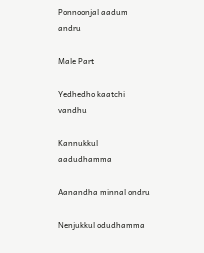Ponnoonjal aadum andru

Male Part

Yedhedho kaatchi vandhu

Kannukkul aadudhamma

Aanandha minnal ondru

Nenjukkul odudhamma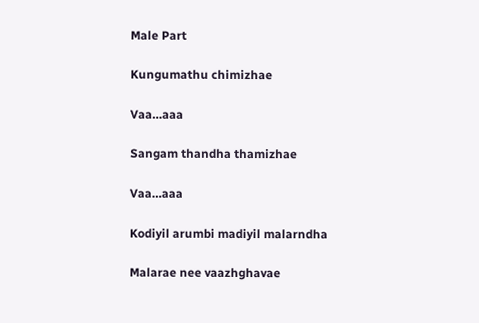Male Part

Kungumathu chimizhae

Vaa…aaa

Sangam thandha thamizhae

Vaa…aaa

Kodiyil arumbi madiyil malarndha

Malarae nee vaazhghavae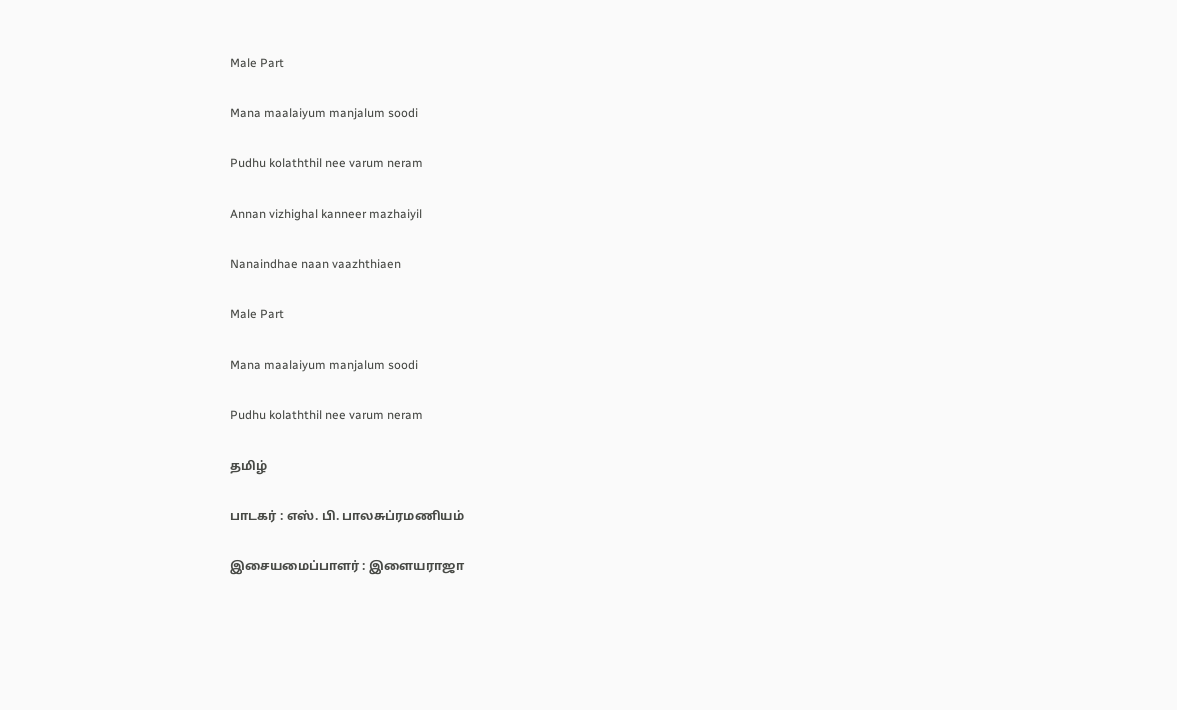Male Part

Mana maalaiyum manjalum soodi

Pudhu kolaththil nee varum neram

Annan vizhighal kanneer mazhaiyil

Nanaindhae naan vaazhthiaen

Male Part

Mana maalaiyum manjalum soodi

Pudhu kolaththil nee varum neram

தமிழ்

பாடகர் : எஸ். பி. பாலசுப்ரமணியம்

இசையமைப்பாளர் : இளையராஜா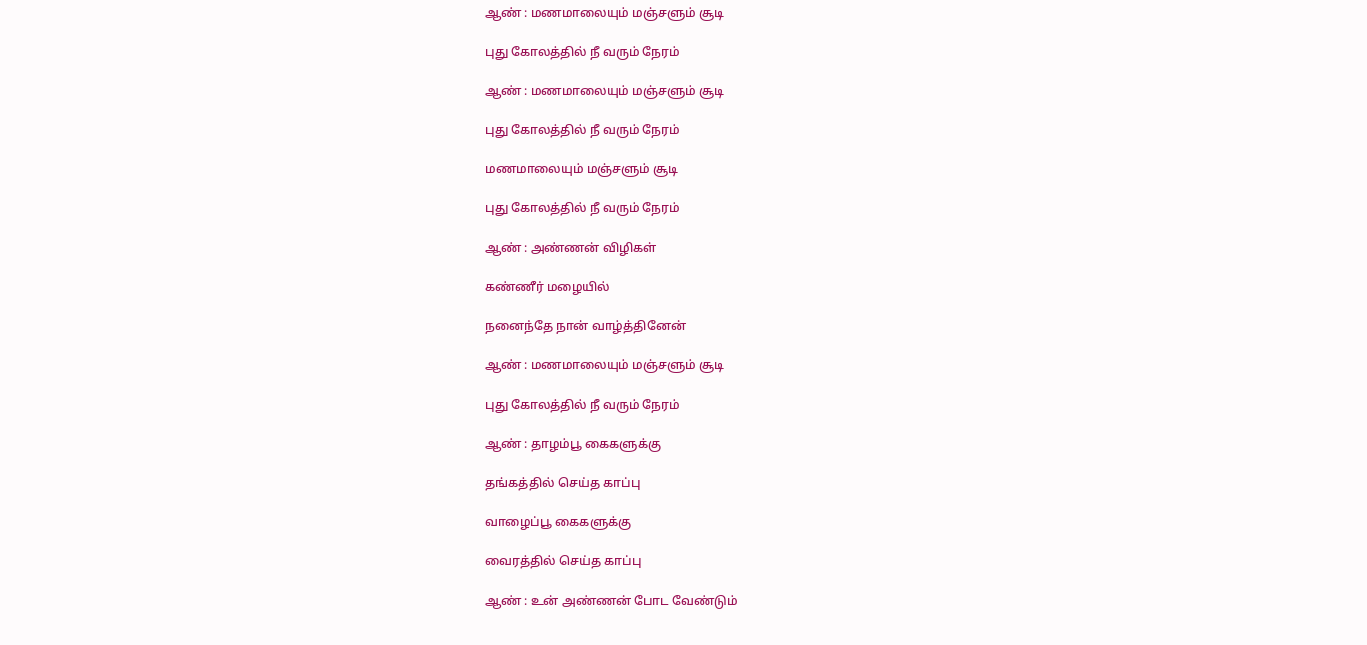ஆண் : மணமாலையும் மஞ்சளும் சூடி

புது கோலத்தில் நீ வரும் நேரம்

ஆண் : மணமாலையும் மஞ்சளும் சூடி

புது கோலத்தில் நீ வரும் நேரம்

மணமாலையும் மஞ்சளும் சூடி

புது கோலத்தில் நீ வரும் நேரம்

ஆண் : அண்ணன் விழிகள்

கண்ணீர் மழையில்

நனைந்தே நான் வாழ்த்தினேன்

ஆண் : மணமாலையும் மஞ்சளும் சூடி

புது கோலத்தில் நீ வரும் நேரம்

ஆண் : தாழம்பூ கைகளுக்கு

தங்கத்தில் செய்த காப்பு

வாழைப்பூ கைகளுக்கு

வைரத்தில் செய்த காப்பு

ஆண் : உன் அண்ணன் போட வேண்டும்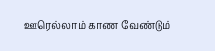ஊரெல்லாம் காண வேண்டும்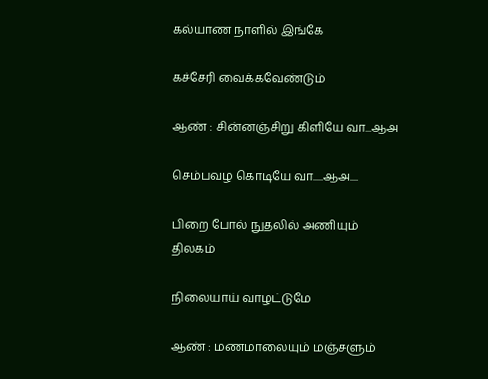கல்யாண நாளில் இங்கே

கச்சேரி வைக்கவேண்டும்

ஆண் : சின்னஞ்சிறு கிளியே வா...ஆஅ

செம்பவழ கொடியே வா.....ஆஅ....

பிறை போல் நுதலில் அணியும் திலகம்

நிலையாய் வாழட்டுமே

ஆண் : மணமாலையும் மஞ்சளும்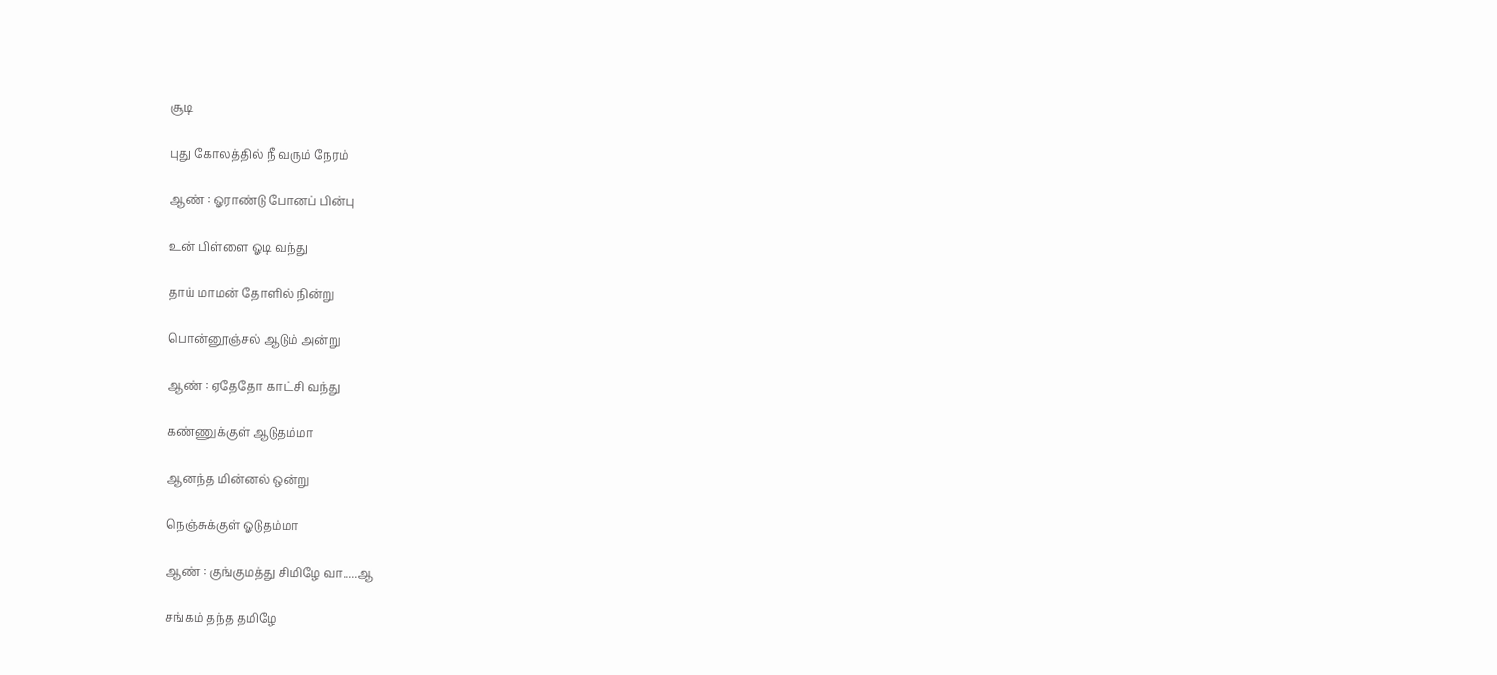சூடி

புது கோலத்தில் நீ வரும் நேரம்

ஆண் : ஓராண்டு போனப் பின்பு

உன் பிள்ளை ஓடி வந்து

தாய் மாமன் தோளில் நின்று

பொன்னூஞ்சல் ஆடும் அன்று

ஆண் : ஏதேதோ காட்சி வந்து

கண்ணுக்குள் ஆடுதம்மா

ஆனந்த மின்னல் ஒன்று

நெஞ்சுக்குள் ஓடுதம்மா

ஆண் : குங்குமத்து சிமிழே வா.....ஆ

சங்கம் தந்த தமிழே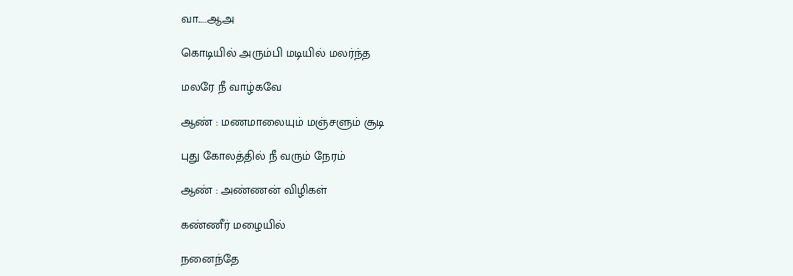வா.....ஆஅ

கொடியில் அரும்பி மடியில் மலர்ந்த

மலரே நீ வாழ்கவே

ஆண் : மணமாலையும் மஞ்சளும் சூடி

புது கோலத்தில் நீ வரும் நேரம்

ஆண் : அண்ணன் விழிகள்

கண்ணீர் மழையில்

நனைந்தே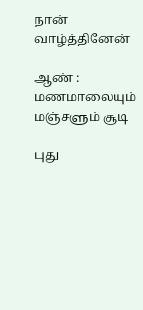நான் வாழ்த்தினேன்

ஆண் : மணமாலையும் மஞ்சளும் சூடி

புது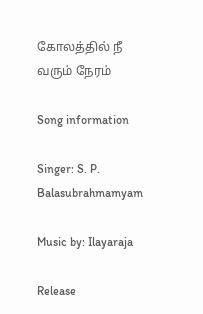கோலத்தில் நீ வரும் நேரம்

Song information

Singer: S. P. Balasubrahmamyam

Music by: Ilayaraja

Release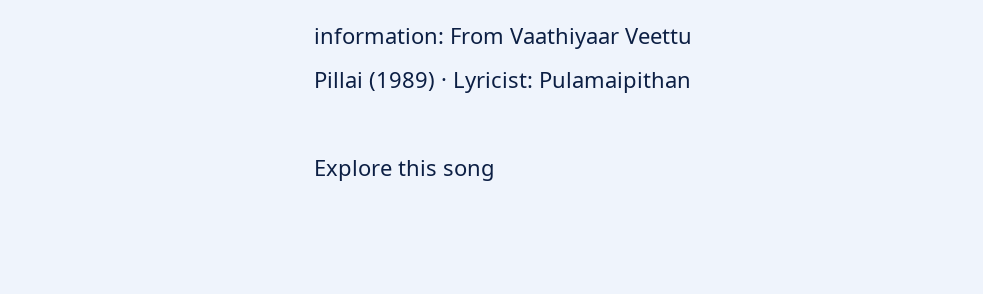information: From Vaathiyaar Veettu Pillai (1989) · Lyricist: Pulamaipithan

Explore this song